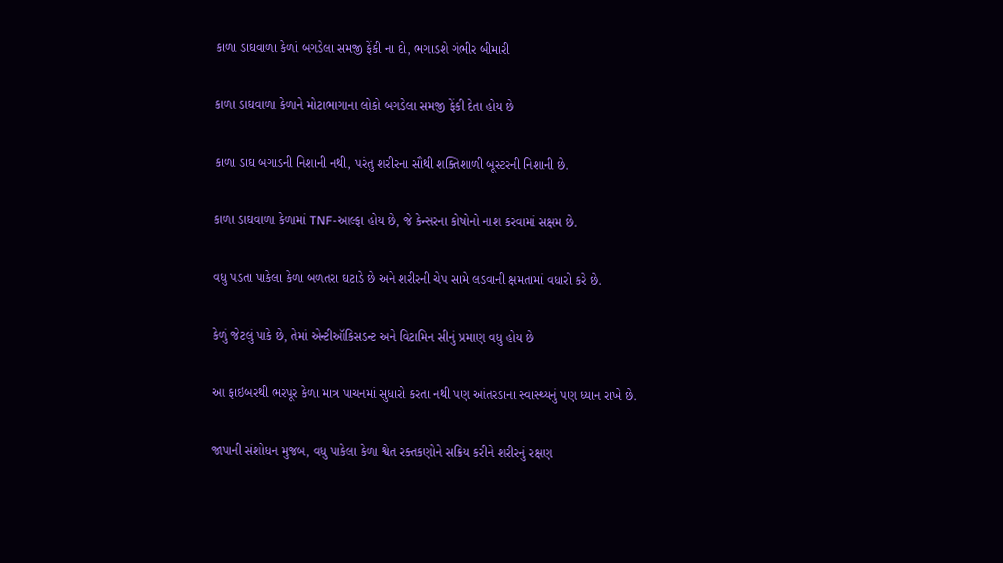કાળા ડાઘવાળા કેળાં બગડેલા સમજી ફેંકી ના દો, ભગાડશે ગંભીર બીમારી

કાળા ડાઘવાળા કેળાને મોટાભાગાના લોકો બગડેલા સમજી ફેંકી દેતા હોય છે

કાળા ડાઘ બગાડની નિશાની નથી, પરંતુ શરીરના સૌથી શક્તિશાળી બૂસ્ટરની નિશાની છે.

કાળા ડાઘવાળા કેળામાં TNF-આલ્ફા હોય છે, જે કેન્સરના કોષોનો નાશ કરવામાં સક્ષમ છે.

વધુ પડતા પાકેલા કેળા બળતરા ઘટાડે છે અને શરીરની ચેપ સામે લડવાની ક્ષમતામાં વધારો કરે છે.

કેળું જેટલું પાકે છે, તેમાં એન્ટીઑકિસડન્ટ અને વિટામિન સીનું પ્રમાણ વધુ હોય છે

આ ફાઇબરથી ભરપૂર કેળા માત્ર પાચનમાં સુધારો કરતા નથી પણ આંતરડાના સ્વાસ્થ્યનું પણ ધ્યાન રાખે છે.

જાપાની સંશોધન મુજબ, વધુ પાકેલા કેળા શ્વેત રક્તકણોને સક્રિય કરીને શરીરનું રક્ષણ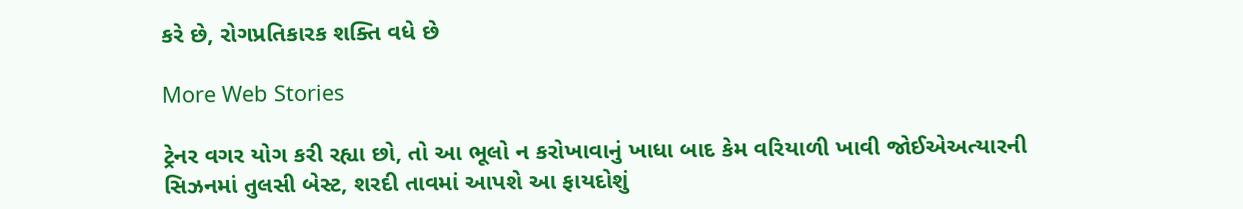કરે છે, રોગપ્રતિકારક શક્તિ વધે છે

More Web Stories

ટ્રેનર વગર યોગ કરી રહ્યા છો, તો આ ભૂલો ન કરોખાવાનું ખાધા બાદ કેમ વરિયાળી ખાવી જોઈએઅત્યારની સિઝનમાં તુલસી બેસ્ટ, શરદી તાવમાં આપશે આ ફાયદોશું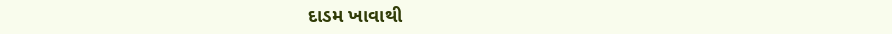દાડમ ખાવાથી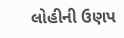લોહીની ઉણપ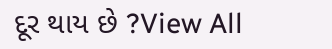દૂર થાય છે ?View All